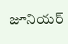జూనియర్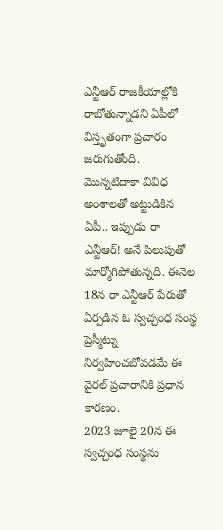ఎన్టీఆర్ రాజకీయాల్లోకి రాబోతున్నాడని ఏపీలో విస్తృతంగా ప్రచారం జరుగుతోంది. మొన్నటిదాకా వివిధ అంశాలతో అట్టుడికిన ఏపీ.. ఇప్పుడు రా ఎన్టీఆర్! అనే పిలుపుతో మార్మోగిపోతున్నది. ఈనెల 18న రా ఎన్టీఆర్ పేరుతో ఏర్పడిన ఓ స్వచ్చంధ సంస్థ ప్రెస్మీట్ను నిర్వహించబోవడమే ఈ వైరల్ ప్రచారానికి ప్రధాన కారణం.
2023 జూలై 20న ఈ స్వచ్చంధ సంస్థను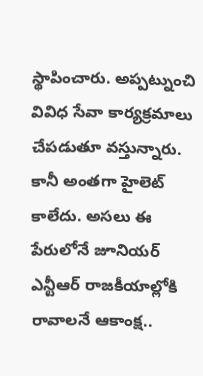స్థాపించారు. అప్పట్నుంచి వివిధ సేవా కార్యక్రమాలు చేపడుతూ వస్తున్నారు. కానీ అంతగా హైలెట్ కాలేదు. అసలు ఈ పేరులోనే జూనియర్ ఎన్టీఆర్ రాజకీయాల్లోకి రావాలనే ఆకాంక్ష..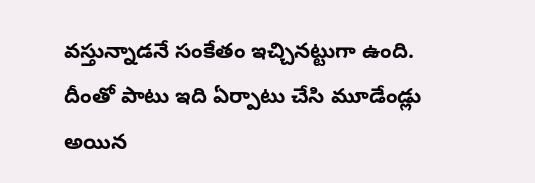వస్తున్నాడనే సంకేతం ఇచ్చినట్టుగా ఉంది. దీంతో పాటు ఇది ఏర్పాటు చేసి మూడేండ్లు అయిన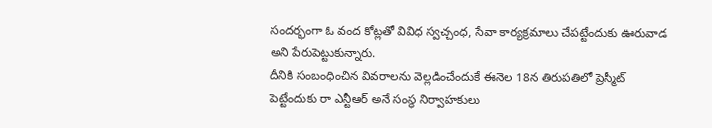సందర్భంగా ఓ వంద కోట్లతో వివిధ స్వచ్చంధ, సేవా కార్యక్రమాలు చేపట్టేందుకు ఊరువాడ అని పేరుపెట్టుకున్నారు.
దీనికి సంబంధించిన వివరాలను వెల్లడించేందుకే ఈనెల 18న తిరుపతిలో ప్రెస్మీట్ పెట్టేందుకు రా ఎన్టీఆర్ అనే సంస్థ నిర్వాహకులు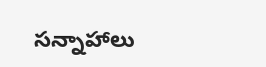సన్నాహాలు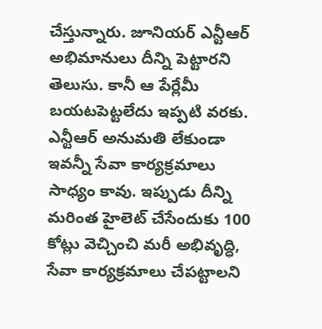చేస్తున్నారు. జూనియర్ ఎన్టీఆర్ అభిమానులు దీన్ని పెట్టారని తెలుసు. కానీ ఆ పేర్లేమీ బయటపెట్టలేదు ఇప్పటి వరకు. ఎన్టీఆర్ అనుమతి లేకుండా ఇవన్నీ సేవా కార్యక్రమాలు సాధ్యం కావు. ఇప్పుడు దీన్ని మరింత హైలెట్ చేసేందుకు 100 కోట్లు వెచ్చించి మరీ అభివృద్ధి, సేవా కార్యక్రమాలు చేపట్టాలని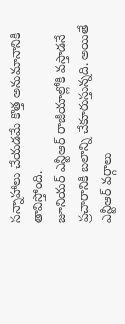సన్నాహాలు చేయడమే కొత్త అనుమానానికి తావిస్తోంది.
జూనియర్ ఎన్టీఆర్ రాజీయాల్లోకి వస్తాడనే ప్రచారానికి బలాన్ని చేకూరుస్తున్నది. అయితే ఎన్టీఆర్ వర్గాలు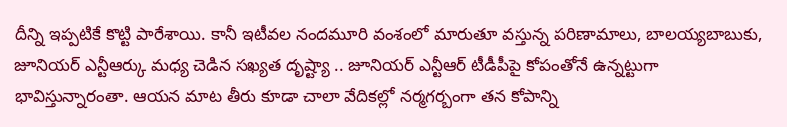దీన్ని ఇప్పటికే కొట్టి పారేశాయి. కానీ ఇటీవల నందమూరి వంశంలో మారుతూ వస్తున్న పరిణామాలు, బాలయ్యబాబుకు, జూనియర్ ఎన్టీఆర్కు మధ్య చెడిన సఖ్యత దృష్ట్యా .. జూనియర్ ఎన్టీఆర్ టీడీపీపై కోపంతోనే ఉన్నట్టుగా భావిస్తున్నారంతా. ఆయన మాట తీరు కూడా చాలా వేదికల్లో నర్మగర్బంగా తన కోపాన్ని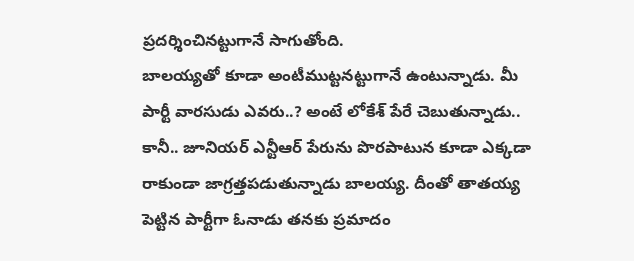ప్రదర్శించినట్టుగానే సాగుతోంది.
బాలయ్యతో కూడా అంటీముట్టనట్టుగానే ఉంటున్నాడు. మీ పార్టీ వారసుడు ఎవరు..? అంటే లోకేశ్ పేరే చెబుతున్నాడు.. కానీ.. జూనియర్ ఎన్టీఆర్ పేరును పొరపాటున కూడా ఎక్కడా రాకుండా జాగ్రత్తపడుతున్నాడు బాలయ్య. దీంతో తాతయ్య పెట్టిన పార్టీగా ఓనాడు తనకు ప్రమాదం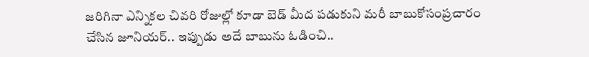జరిగినా ఎన్నికల చివరి రోజుల్లో కూడా బెడ్ మీద పడుకుని మరీ బాబుకోసంప్రచారం చేసిన జూనియర్.. ఇప్పుడు అదే బాబును ఓడించి..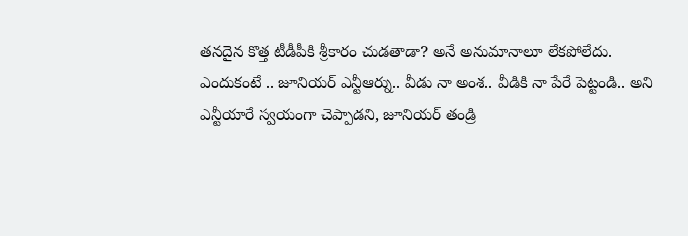తనదైన కొత్త టీడీపీకి శ్రీకారం చుడతాడా? అనే అనుమానాలూ లేకపోలేదు.
ఎందుకంటే .. జూనియర్ ఎన్టీఆర్ను.. వీడు నా అంశ.. వీడికి నా పేరే పెట్టండి.. అని ఎన్టీయారే స్వయంగా చెప్పాడని, జూనియర్ తండ్రి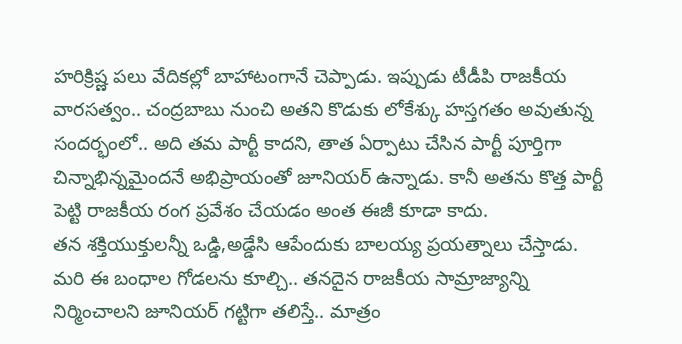హరిక్రిష్ణ పలు వేదికల్లో బాహాటంగానే చెప్పాడు. ఇప్పుడు టీడీపి రాజకీయ వారసత్వం.. చంద్రబాబు నుంచి అతని కొడుకు లోకేశ్కు హస్తగతం అవుతున్న సందర్భంలో.. అది తమ పార్టీ కాదని, తాత ఏర్పాటు చేసిన పార్టీ పూర్తిగా చిన్నాభిన్నమైందనే అభిప్రాయంతో జూనియర్ ఉన్నాడు. కానీ అతను కొత్త పార్టీ పెట్టి రాజకీయ రంగ ప్రవేశం చేయడం అంత ఈజీ కూడా కాదు.
తన శక్తియుక్తులన్నీ ఒడ్డి,అడ్డేసి ఆపేందుకు బాలయ్య ప్రయత్నాలు చేస్తాడు. మరి ఈ బంధాల గోడలను కూల్చి.. తనదైన రాజకీయ సామ్రాజ్యాన్ని నిర్మించాలని జూనియర్ గట్టిగా తలిస్తే.. మాత్రం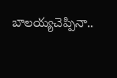బాలయ్యచెప్పినా..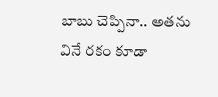బాబు చెప్పినా.. అతను వినే రకం కూడా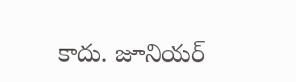కాదు. జూనియర్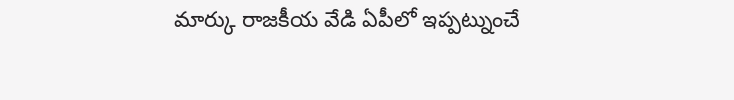మార్కు రాజకీయ వేడి ఏపీలో ఇప్పట్నుంచే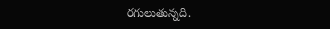రగులుతున్నది.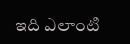ఇది ఎలాంటి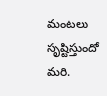మంటలు సృష్టిస్తుందో మరి.